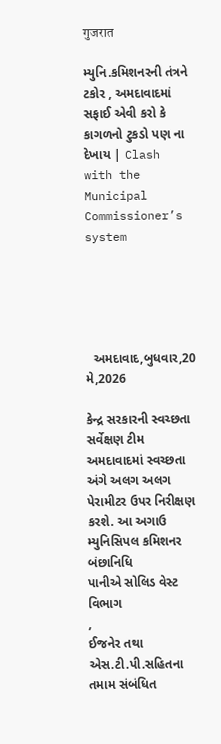गुजरात

મ્યુનિ.કમિશનરની તંત્રને ટકોર , અમદાવાદમાં સફાઈ એવી કરો કે કાગળનો ટુકડો પણ ના દેખાય | Clash with the Municipal Commissioner’s system





  અમદાવાદ,બુધવાર,20 મે,2026

કેન્દ્ર સરકારની સ્વચ્છતા સર્વેક્ષણ ટીમ અમદાવાદમાં સ્વચ્છતા
અંગે અલગ અલગ પેરામીટર ઉપર નિરીક્ષણ કરશે. આ અગાઉ મ્યુનિસિપલ કમિશનર બંછાનિધિ
પાનીએ સોલિડ વેસ્ટ વિભાગ
,
ઈજનેર તથા એસ.ટી.પી.સહિતના તમામ સંબંધિત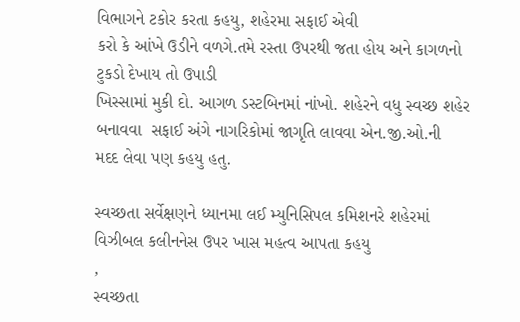વિભાગને ટકોર કરતા કહયુ, શહેરમા સફાઈ એવી
કરો કે આંખે ઉડીને વળગે.તમે રસ્તા ઉપરથી જતા હોય અને કાગળનો ટુકડો દેખાય તો ઉપાડી
ખિસ્સામાં મુકી દો. આગળ ડસ્ટબિનમાં નાંખો. શહેરને વધુ સ્વચ્છ શહેર બનાવવા  સફાઈ અંગે નાગરિકોમાં જાગૃતિ લાવવા એન.જી.ઓ.ની
મદદ લેવા પણ કહયુ હતુ.

સ્વચ્છતા સર્વેક્ષણને ધ્યાનમા લઈ મ્યુનિસિપલ કમિશનરે શહેરમાં
વિઝીબલ કલીનનેસ ઉપર ખાસ મહત્વ આપતા કહયુ
,
સ્વચ્છતા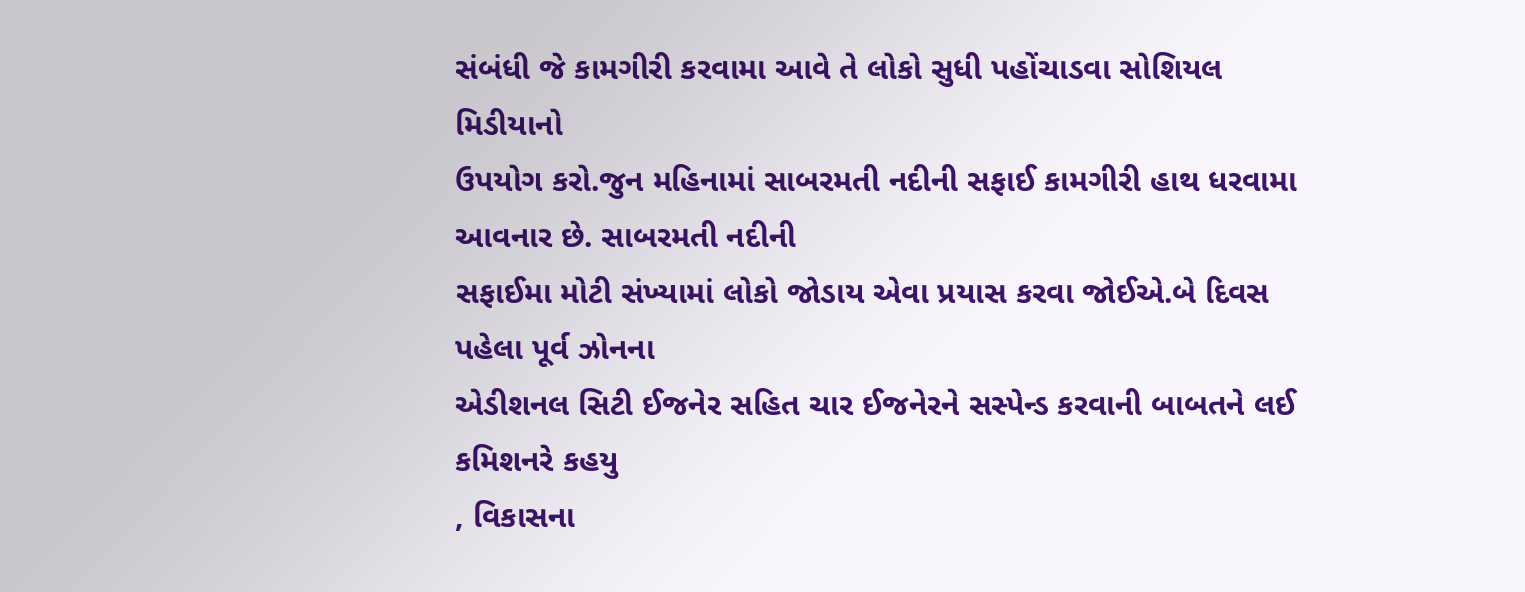સંબંધી જે કામગીરી કરવામા આવે તે લોકો સુધી પહોંચાડવા સોશિયલ મિડીયાનો
ઉપયોગ કરો.જુન મહિનામાં સાબરમતી નદીની સફાઈ કામગીરી હાથ ધરવામા આવનાર છે. સાબરમતી નદીની
સફાઈમા મોટી સંખ્યામાં લોકો જોડાય એવા પ્રયાસ કરવા જોઈએ.બે દિવસ પહેલા પૂર્વ ઝોનના
એડીશનલ સિટી ઈજનેર સહિત ચાર ઈજનેરને સસ્પેન્ડ કરવાની બાબતને લઈ કમિશનરે કહયુ
, વિકાસના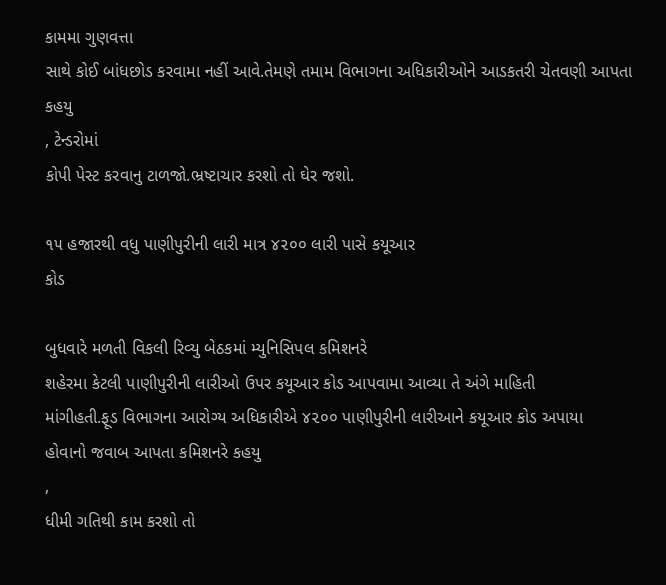કામમા ગુણવત્તા
સાથે કોઈ બાંધછોડ કરવામા નહીં આવે.તેમણે તમામ વિભાગના અધિકારીઓને આડકતરી ચેતવણી આપતા
કહયુ
, ટેન્ડરોમાં
કોપી પેસ્ટ કરવાનુ ટાળજો.ભ્રષ્ટાચાર કરશો તો ઘેર જશો.

૧૫ હજારથી વધુ પાણીપુરીની લારી માત્ર ૪૨૦૦ લારી પાસે કયૂઆર
કોડ

બુધવારે મળતી વિકલી રિવ્યુ બેઠકમાં મ્યુનિસિપલ કમિશનરે
શહેરમા કેટલી પાણીપુરીની લારીઓ ઉપર કયૂઆર કોડ આપવામા આવ્યા તે અંગે માહિતી
માંગીહતી.ફૂડ વિભાગના આરોગ્ય અધિકારીએ ૪૨૦૦ પાણીપુરીની લારીઆને કયૂઆર કોડ અપાયા
હોવાનો જવાબ આપતા કમિશનરે કહયુ
,
ધીમી ગતિથી કામ કરશો તો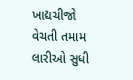ખાદ્યચીજો વેચતી તમામ લારીઓ સુધી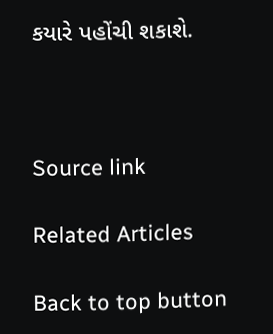કયારે પહોંચી શકાશે.



Source link

Related Articles

Back to top button